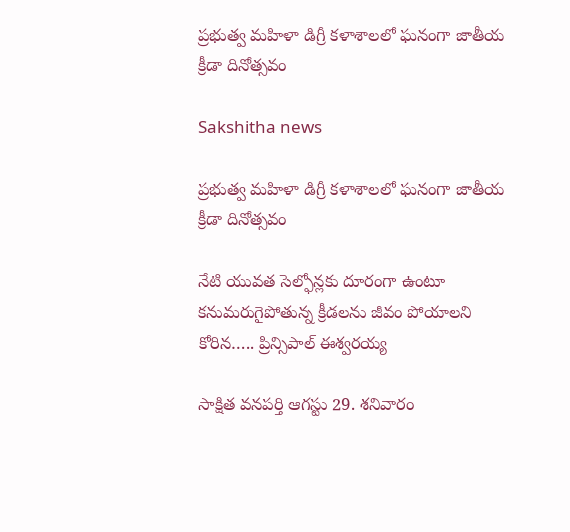ప్రభుత్వ మహిళా డిగ్రీ కళాశాలలో ఘనంగా జాతీయ క్రీడా దినోత్సవం

Sakshitha news

ప్రభుత్వ మహిళా డిగ్రీ కళాశాలలో ఘనంగా జాతీయ క్రీడా దినోత్సవం

నేటి యువత సెల్ఫోన్లకు దూరంగా ఉంటూ కనుమరుగైపోతున్న క్రీడలను జీవం పోయాలని కోరిన….. ప్రిన్సిపాల్ ఈశ్వరయ్య

సాక్షిత వనపర్తి ఆగస్టు 29. శనివారం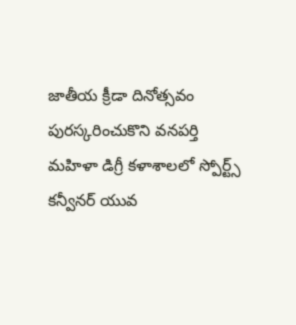జాతీయ క్రీడా దినోత్సవం పురస్కరించుకొని వనపర్తి మహిళా డిగ్రీ కళాశాలలో స్పోర్ట్స్ కన్వీనర్ యువ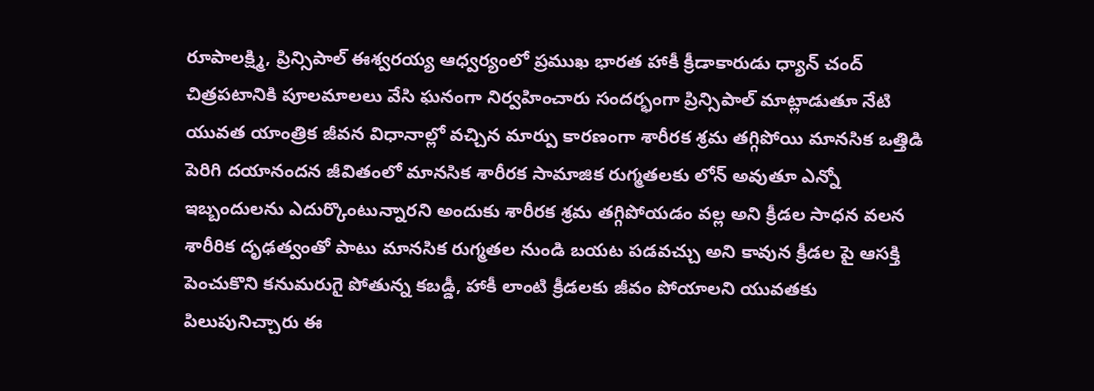రూపాలక్ష్మి, ప్రిన్సిపాల్ ఈశ్వరయ్య ఆధ్వర్యంలో ప్రముఖ భారత హాకీ క్రీడాకారుడు ధ్యాన్ చంద్ చిత్రపటానికి పూలమాలలు వేసి ఘనంగా నిర్వహించారు సందర్భంగా ప్రిన్సిపాల్ మాట్లాడుతూ నేటి యువత యాంత్రిక జీవన విధానాల్లో వచ్చిన మార్పు కారణంగా శారీరక శ్రమ తగ్గిపోయి మానసిక ఒత్తిడి పెరిగి దయానందన జీవితంలో మానసిక శారీరక సామాజిక రుగ్మతలకు లోన్ అవుతూ ఎన్నో ఇబ్బందులను ఎదుర్కొంటున్నారని అందుకు శారీరక శ్రమ తగ్గిపోయడం వల్ల అని క్రీడల సాధన వలన శారీరిక దృఢత్వంతో పాటు మానసిక రుగ్మతల నుండి బయట పడవచ్చు అని కావున క్రీడల పై ఆసక్తి పెంచుకొని కనుమరుగై పోతున్న కబడ్డీ, హాకీ లాంటి క్రీడలకు జీవం పోయాలని యువతకు పిలుపునిచ్చారు ఈ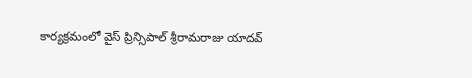కార్యక్రమంలో వైస్ ప్రిన్సిపాల్ శ్రీరామరాజు యాదవ్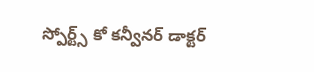స్పోర్ట్స్ కో కన్వీనర్ డాక్టర్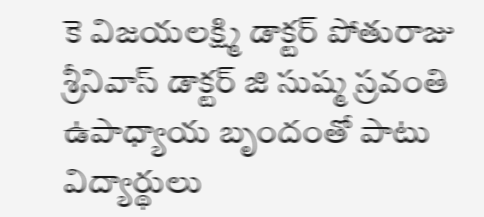కె విజయలక్ష్మి డాక్టర్ పోతురాజు శ్రీనివాస్ డాక్టర్ జి సుష్మ స్రవంతి ఉపాధ్యాయ బృందంతో పాటు విద్యార్థులు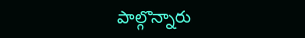పాల్గొన్నారు